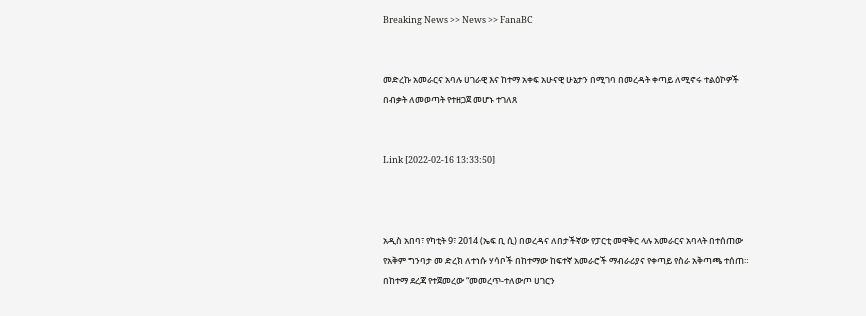Breaking News >> News >> FanaBC


መድረኩ አመራርና አባሉ ሀገራዊ እና ከተማ አቀፍ አሁናዊ ሁኔታን በሚገባ በመረዳት ቀጣይ ለሚኖሩ ተልዕኮዎች በብቃት ለመወጣት የተዘጋጀ መሆኑ ተገለጸ


Link [2022-02-16 13:33:50]



አዲስ አበባ፣ የካቲት 9፣ 2014 (ኤፍ ቢ ሲ) በወረዳና ለበታችኛው የፓርቲ መዋቅር ላሉ አመራርና አባላት በተሰጠው የአቅም ግንባታ መ ድረክ ለተነሱ ሃሳቦች በከተማው ከፍተኛ አመራሮች ማብራሪያና የቀጣይ የስራ አቅጣጫ ተሰጠ። በከተማ ደረጃ የተጀመረው “መመረጥ-ተለውጦ ሀገርን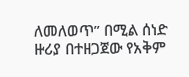ለመለወጥ” በሚል ሰነድ ዙሪያ በተዘጋጀው የአቅም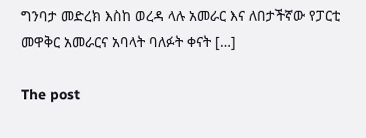ግንባታ መድረክ እስከ ወረዳ ላሉ አመራር እና ለበታችኛው የፓርቲ መዋቅር አመራርና አባላት ባለፉት ቀናት […]

The post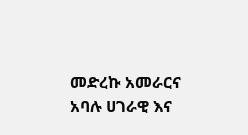መድረኩ አመራርና አባሉ ሀገራዊ እና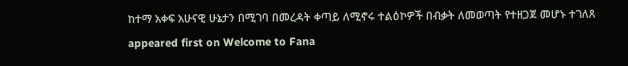ከተማ አቀፍ አሁናዊ ሁኔታን በሚገባ በመረዳት ቀጣይ ለሚኖሩ ተልዕኮዎች በብቃት ለመወጣት የተዘጋጀ መሆኑ ተገለጸ appeared first on Welcome to Fana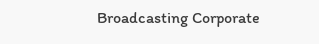Broadcasting Corporate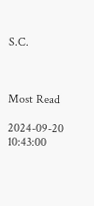S.C.



Most Read

2024-09-20 10:43:00